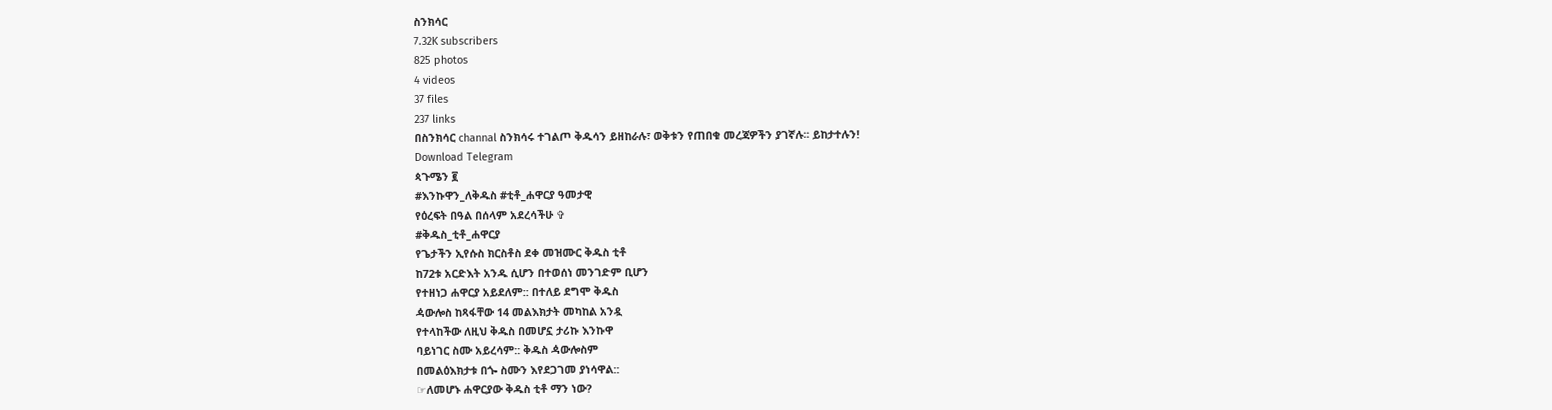ስንክሳር
7.32K subscribers
825 photos
4 videos
37 files
237 links
በስንክሳር channal ስንክሳሩ ተገልጦ ቅዱሳን ይዘከራሉ፣ ወቅቱን የጠበቁ መረጃዎችን ያገኛሉ፡፡ ይከታተሉን!
Download Telegram
ጳጉሜን ፪
#እንኩዋን_ለቅዱስ #ቲቶ_ሐዋርያ ዓመታዊ
የዕረፍት በዓል በሰላም አደረሳችሁ ✞
#ቅዱስ_ቲቶ_ሐዋርያ
የጌታችን ኢየሱስ ክርስቶስ ደቀ መዝሙር ቅዱስ ቲቶ
ከ72ቱ አርድእት አንዱ ሲሆን በተወሰነ መንገድም ቢሆን
የተዘነጋ ሐዋርያ አይደለም:: በተለይ ደግሞ ቅዱስ
ዻውሎስ ከጻፋቸው 14 መልእክታት መካከል አንዷ
የተላከችው ለዚህ ቅዱስ በመሆኗ ታሪኩ እንኩዋ
ባይነገር ስሙ አይረሳም:: ቅዱስ ዻውሎስም
በመልዕእክታቱ በጐ ስሙን እየደጋገመ ያነሳዋል::
☞ለመሆኑ ሐዋርያው ቅዱስ ቲቶ ማን ነው?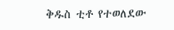ቅዱስ ቲቶ የተወለደው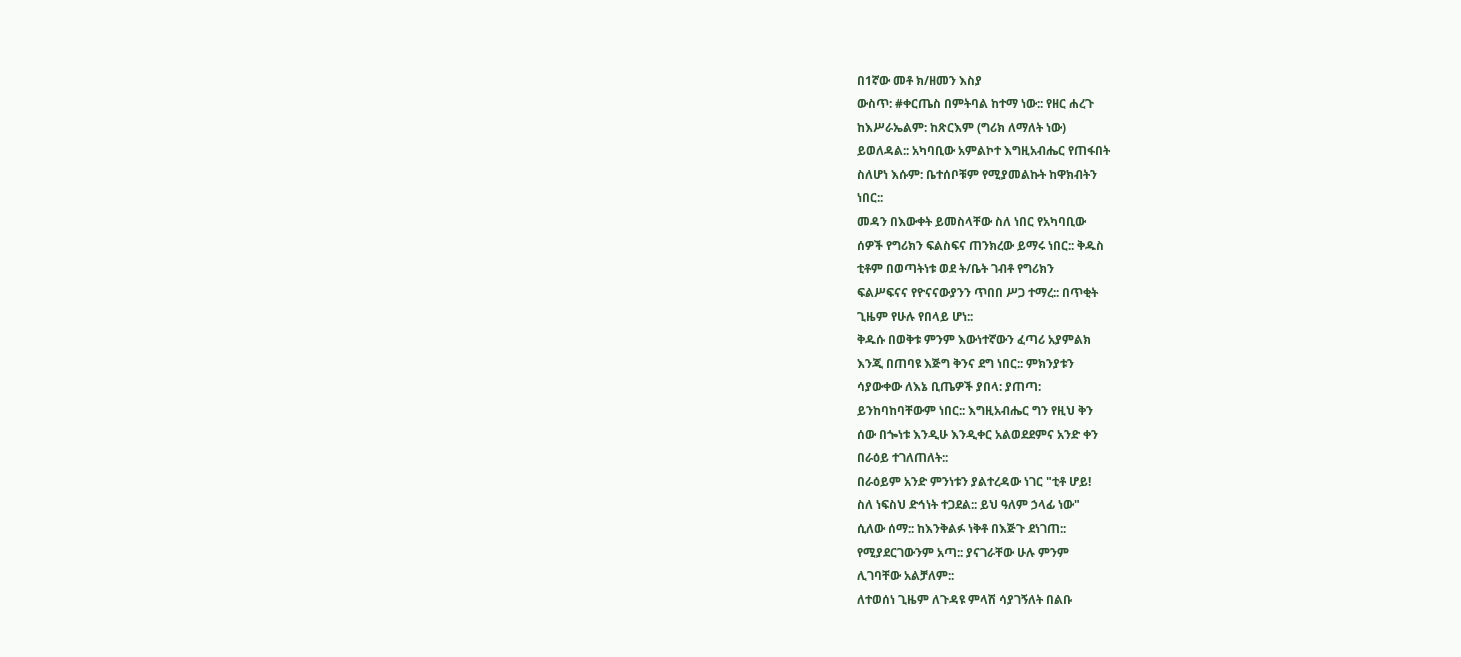በ1ኛው መቶ ክ/ዘመን እስያ
ውስጥ: #ቀርጤስ በምትባል ከተማ ነው:: የዘር ሐረጉ
ከእሥራኤልም: ከጽርእም (ግሪክ ለማለት ነው)
ይወለዳል:: አካባቢው አምልኮተ እግዚአብሔር የጠፋበት
ስለሆነ እሱም: ቤተሰቦቹም የሚያመልኩት ከዋክብትን
ነበር::
መዳን በእውቀት ይመስላቸው ስለ ነበር የአካባቢው
ሰዎች የግሪክን ፍልስፍና ጠንክረው ይማሩ ነበር:: ቅዱስ
ቲቶም በወጣትነቱ ወደ ት/ቤት ገብቶ የግሪክን
ፍልሥፍናና የዮናናውያንን ጥበበ ሥጋ ተማረ:: በጥቂት
ጊዜም የሁሉ የበላይ ሆነ::
ቅዱሱ በወቅቱ ምንም እውነተኛውን ፈጣሪ አያምልክ
እንጂ በጠባዩ እጅግ ቅንና ደግ ነበር:: ምክንያቱን
ሳያውቀው ለእኔ ቢጤዎች ያበላ: ያጠጣ:
ይንከባከባቸውም ነበር:: እግዚአብሔር ግን የዚህ ቅን
ሰው በጐነቱ እንዲሁ እንዲቀር አልወደደምና አንድ ቀን
በራዕይ ተገለጠለት::
በራዕይም አንድ ምንነቱን ያልተረዳው ነገር "ቲቶ ሆይ!
ስለ ነፍስህ ድኅነት ተጋደል:: ይህ ዓለም ኃላፊ ነው"
ሲለው ሰማ:: ከእንቅልፉ ነቅቶ በእጅጉ ደነገጠ::
የሚያደርገውንም አጣ:: ያናገራቸው ሁሉ ምንም
ሊገባቸው አልቻለም::
ለተወሰነ ጊዜም ለጉዳዩ ምላሽ ሳያገኝለት በልቡ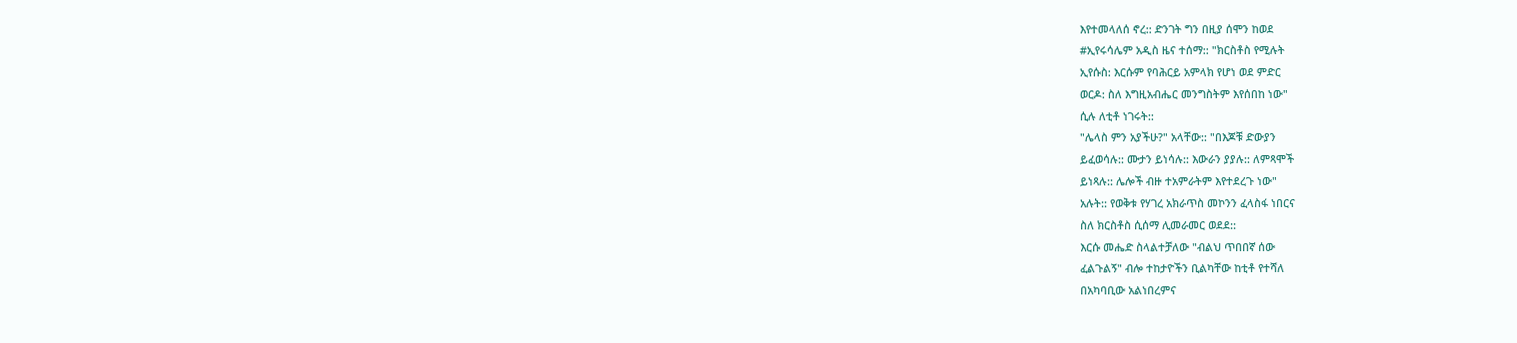እየተመላለሰ ኖረ:: ድንገት ግን በዚያ ሰሞን ከወደ
#ኢየሩሳሌም አዲስ ዜና ተሰማ:: "ክርስቶስ የሚሉት
ኢየሱስ: እርሱም የባሕርይ አምላክ የሆነ ወደ ምድር
ወርዶ: ስለ እግዚአብሔር መንግስትም እየሰበከ ነው"
ሲሉ ለቲቶ ነገሩት::
"ሌላስ ምን አያችሁ?" አላቸው:: "በእጆቹ ድውያን
ይፈወሳሉ:: ሙታን ይነሳሉ:: እውራን ያያሉ:: ለምጻሞች
ይነጻሉ:: ሌሎች ብዙ ተአምራትም እየተደረጉ ነው"
አሉት:: የወቅቱ የሃገረ አክራጥስ መኮንን ፈላስፋ ነበርና
ስለ ክርስቶስ ሲሰማ ሊመራመር ወደደ::
እርሱ መሔድ ስላልተቻለው "ብልህ ጥበበኛ ሰው
ፈልጉልኝ" ብሎ ተከታዮችን ቢልካቸው ከቲቶ የተሻለ
በአካባቢው አልነበረምና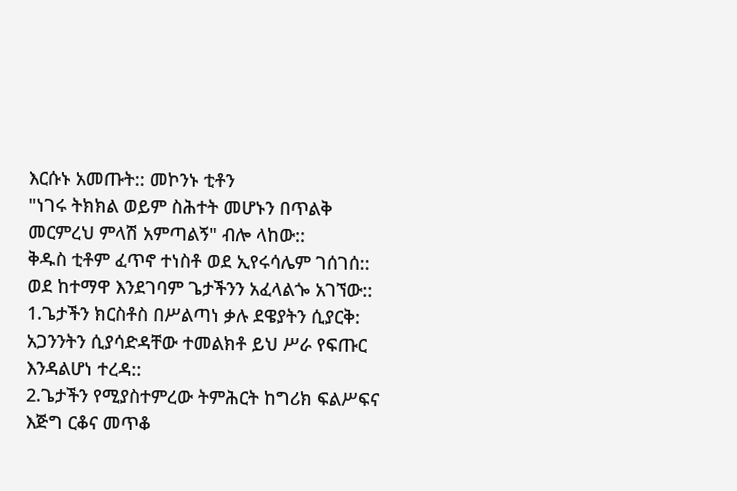እርሱኑ አመጡት:: መኮንኑ ቲቶን
"ነገሩ ትክክል ወይም ስሕተት መሆኑን በጥልቅ
መርምረህ ምላሽ አምጣልኝ" ብሎ ላከው::
ቅዱስ ቲቶም ፈጥኖ ተነስቶ ወደ ኢየሩሳሌም ገሰገሰ::
ወደ ከተማዋ እንደገባም ጌታችንን አፈላልጐ አገኘው::
1.ጌታችን ክርስቶስ በሥልጣነ ቃሉ ደዌያትን ሲያርቅ:
አጋንንትን ሲያሳድዳቸው ተመልክቶ ይህ ሥራ የፍጡር
እንዳልሆነ ተረዳ::
2.ጌታችን የሚያስተምረው ትምሕርት ከግሪክ ፍልሥፍና
እጅግ ርቆና መጥቆ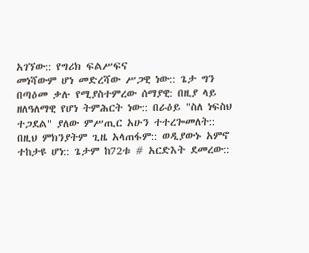አገኘው:: የግሪክ ፍልሥፍና
መነሻውም ሆነ መድረሻው ሥጋዊ ነው:: ጌታ ግን
በጣዕመ ቃሉ የሚያስተምረው ሰማያዊ: በዚያ ላይ
ዘለዓለማዊ የሆነ ትምሕርት ነው:: በራዕይ "ስለ ነፍስህ
ተጋደል" ያለው ምሥጢር አሁን ተተረጐመለት::
በዚህ ምክንያትም ጊዜ አላጠፋም:: ወዲያውኑ አምኖ
ተከታዩ ሆነ:: ጌታም ከ72ቱ # አርድእት ደመረው::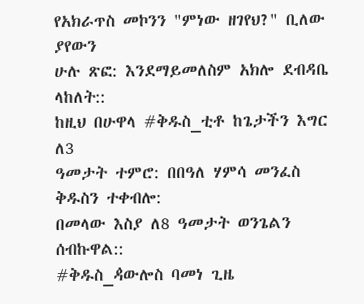የአክራጥስ መኮንን "ምነው ዘገየህ?" ቢለው ያየውን
ሁሉ ጽፎ: እንደማይመለስም አክሎ ደብዳቤ ላከለት::
ከዚህ በሁዋላ #ቅዱስ_ቲቶ ከጌታችን እግር ለ3
ዓመታት ተምሮ: በበዓለ ሃምሳ መንፈስ ቅዱስን ተቀብሎ:
በመላው እስያ ለ8 ዓመታት ወንጌልን ሰብኩዋል::
#ቅዱስ_ዻውሎስ ባመነ ጊዜ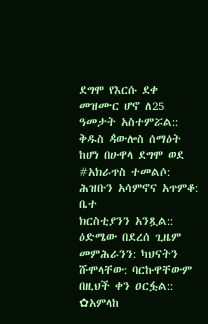ደግሞ የእርሱ ደቀ
መዝሙር ሆኖ ለ25 ዓመታት አስተምሯል::
ቅዱስ ዻውሎስ ሰማዕት ከሆነ በሁዋላ ደግሞ ወደ
#አክራጥስ ተመልሶ: ሕዝቡን አሳምኖና አጥምቆ: ቤተ
ክርስቲያንን አንጿል:: ዕድሜው በደረሰ ጊዜም
መምሕራንን: ካህናትን ሹሞላቸው: ባርኩዋቸውም
በዚህች ቀን ዐርፏል::
✿አምላከ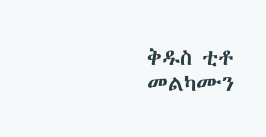ቅዱስ ቲቶ መልካሙን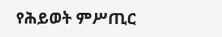የሕይወት ምሥጢር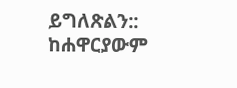ይግለጽልን:: ከሐዋርያውም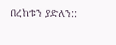በረከቱን ያድለን::